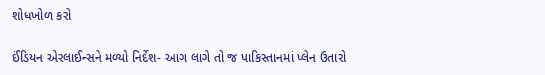શોધખોળ કરો

ઈંડિયન એરલાઈન્સને મળ્યો નિર્દેશ- આગ લાગે તો જ પાકિસ્તાનમાં પ્લેન ઉતારો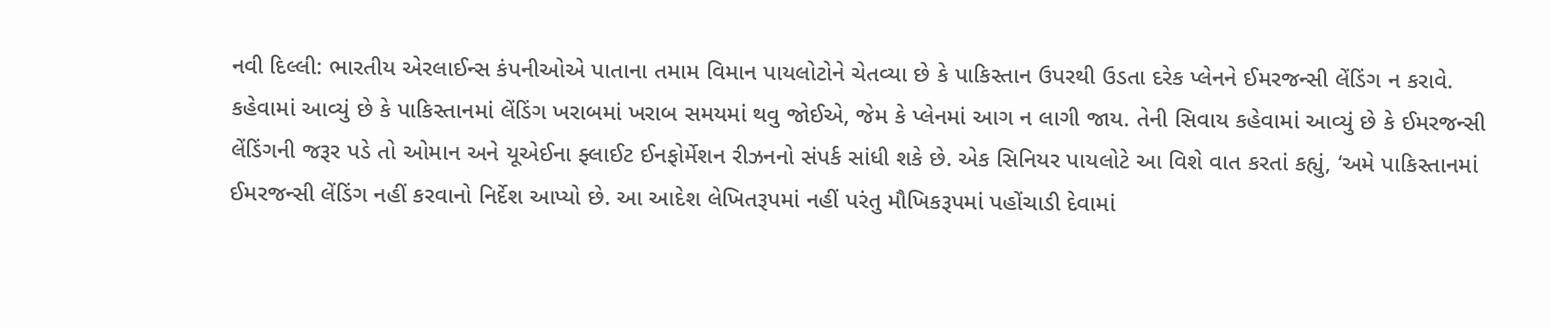નવી દિલ્લી: ભારતીય એરલાઈન્સ કંપનીઓએ પાતાના તમામ વિમાન પાયલોટોને ચેતવ્યા છે કે પાકિસ્તાન ઉપરથી ઉડતા દરેક પ્લેનને ઈમરજન્સી લેંડિંગ ન કરાવે. કહેવામાં આવ્યું છે કે પાકિસ્તાનમાં લેંડિંગ ખરાબમાં ખરાબ સમયમાં થવુ જોઈએ, જેમ કે પ્લેનમાં આગ ન લાગી જાય. તેની સિવાય કહેવામાં આવ્યું છે કે ઈમરજન્સી લેંડિંગની જરૂર પડે તો ઓમાન અને યૂએઈના ફ્લાઈટ ઈનફોર્મેશન રીઝનનો સંપર્ક સાંધી શકે છે. એક સિનિયર પાયલોટે આ વિશે વાત કરતાં કહ્યું, ‘અમે પાકિસ્તાનમાં ઈમરજન્સી લેંડિંગ નહીં કરવાનો નિર્દેશ આપ્યો છે. આ આદેશ લેખિતરૂપમાં નહીં પરંતુ મૌખિકરૂપમાં પહોંચાડી દેવામાં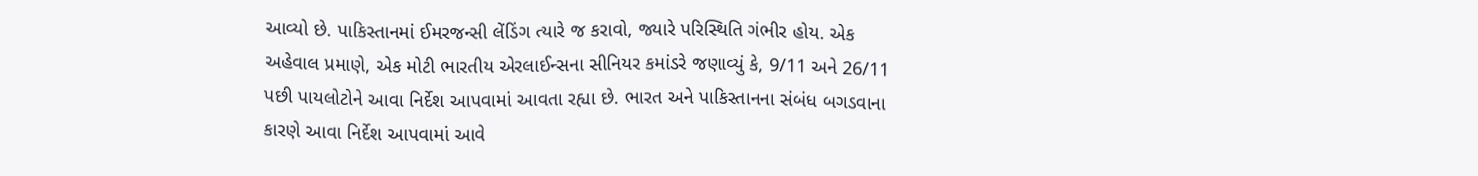આવ્યો છે. પાકિસ્તાનમાં ઈમરજન્સી લેંડિંગ ત્યારે જ કરાવો, જ્યારે પરિસ્થિતિ ગંભીર હોય. એક અહેવાલ પ્રમાણે, એક મોટી ભારતીય એરલાઈન્સના સીનિયર કમાંડરે જણાવ્યું કે, 9/11 અને 26/11 પછી પાયલોટોને આવા નિર્દેશ આપવામાં આવતા રહ્યા છે. ભારત અને પાકિસ્તાનના સંબંધ બગડવાના કારણે આવા નિર્દેશ આપવામાં આવે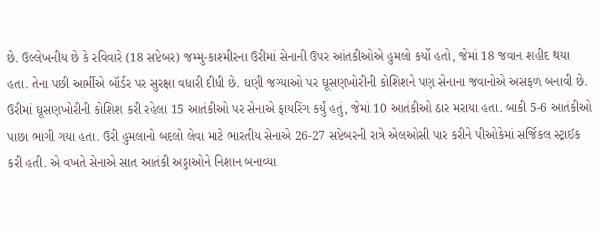છે. ઉલ્લેખનીય છે કે રવિવારે (18 સપ્ટેબર) જમ્મુ-કાશ્મીરના ઉરીમાં સેનાની ઉપર આંતકીઓએ હુમલો કર્યો હતો, જેમાં 18 જવાન શહીદ થયા હતા. તેના પછી આર્મીએ બૉર્ડર પર સુરક્ષા વધારી દીધી છે. ઘણી જગ્યાઓ પર ઘૂસણખોરીની કોશિશને પણ સેનાના જવાનોએ અસફળ બનાવી છે. ઉરીમાં ઘૂસણખોરીની કોશિશ કરી રહેલા 15 આતંકીઓ પર સેનાએ ફાયરિંગ કર્યું હતું, જેમાં 10 આતંકીઓ ઠાર મરાયા હતા. બાકી 5-6 આતંકીઓ પાછા ભાગી ગયા હતા. ઉરી હુમલાનો બદલો લેવા માટે ભારતીય સેનાએ 26-27 સપ્ટેબરની રાત્રે એલઓસી પાર કરીને પીઓકેમાં સર્જિકલ સ્ટ્રાઈક કરી હતી. એ વખતે સેનાએ સાત આતંકી અડ્ડાઓને નિશાન બનાવ્યા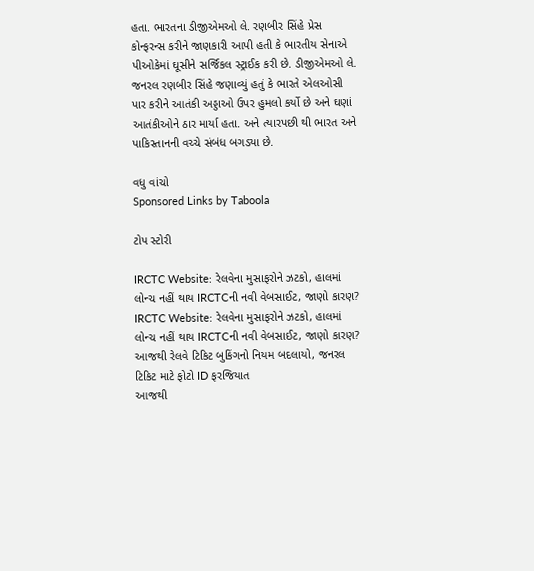હતા. ભારતના ડીજીએમઓ લે. રણબીર સિંહે પ્રેસ કોન્ફરન્સ કરીને જાણકારી આપી હતી કે ભારતીય સેનાએ પીઓકેમાં ઘૂસીને સર્જિકલ સ્ટ્રાઈક કરી છે. ડીજીએમઓ લે. જનરલ રણબીર સિંહે જણાવ્યું હતું કે ભારતે એલઓસી પાર કરીને આતંકી અડ્ડાઓ ઉપર હુમલો કર્યો છે અને ઘણાં આતંકીઓને ઠાર માર્યા હતા. અને ત્યારપછી થી ભારત અને પાકિસ્તાનની વચ્ચે સંબંધ બગડ્યા છે.

વધુ વાંચો
Sponsored Links by Taboola

ટોપ સ્ટોરી

IRCTC Website: રેલવેના મુસાફરોને ઝટકો, હાલમાં લોન્ચ નહીં થાય IRCTCની નવી વેબસાઈટ, જાણો કારણ?
IRCTC Website: રેલવેના મુસાફરોને ઝટકો, હાલમાં લોન્ચ નહીં થાય IRCTCની નવી વેબસાઈટ, જાણો કારણ?
આજથી રેલવે ટિકિટ બુકિંગનો નિયમ બદલાયો, જનરલ ટિકિટ માટે ફોટો ID ફરજિયાત
આજથી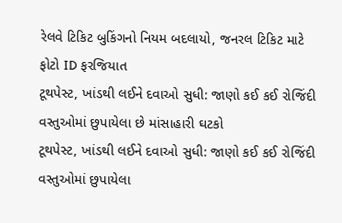રેલવે ટિકિટ બુકિંગનો નિયમ બદલાયો, જનરલ ટિકિટ માટે ફોટો ID ફરજિયાત
ટૂથપેસ્ટ, ખાંડથી લઈને દવાઓ સુધી: જાણો કઈ કઈ રોજિંદી વસ્તુઓમાં છુપાયેલા છે માંસાહારી ઘટકો
ટૂથપેસ્ટ, ખાંડથી લઈને દવાઓ સુધી: જાણો કઈ કઈ રોજિંદી વસ્તુઓમાં છુપાયેલા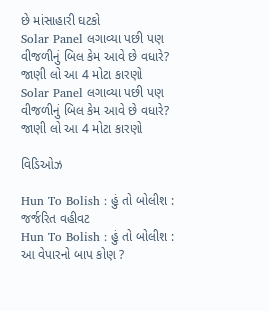છે માંસાહારી ઘટકો
Solar Panel લગાવ્યા પછી પણ વીજળીનું બિલ કેમ આવે છે વધારે? જાણી લો આ 4 મોટા કારણો
Solar Panel લગાવ્યા પછી પણ વીજળીનું બિલ કેમ આવે છે વધારે? જાણી લો આ 4 મોટા કારણો

વિડિઓઝ

Hun To Bolish : હું તો બોલીશ : જર્જરિત વહીવટ
Hun To Bolish : હું તો બોલીશ : આ વેપારનો બાપ કોણ ?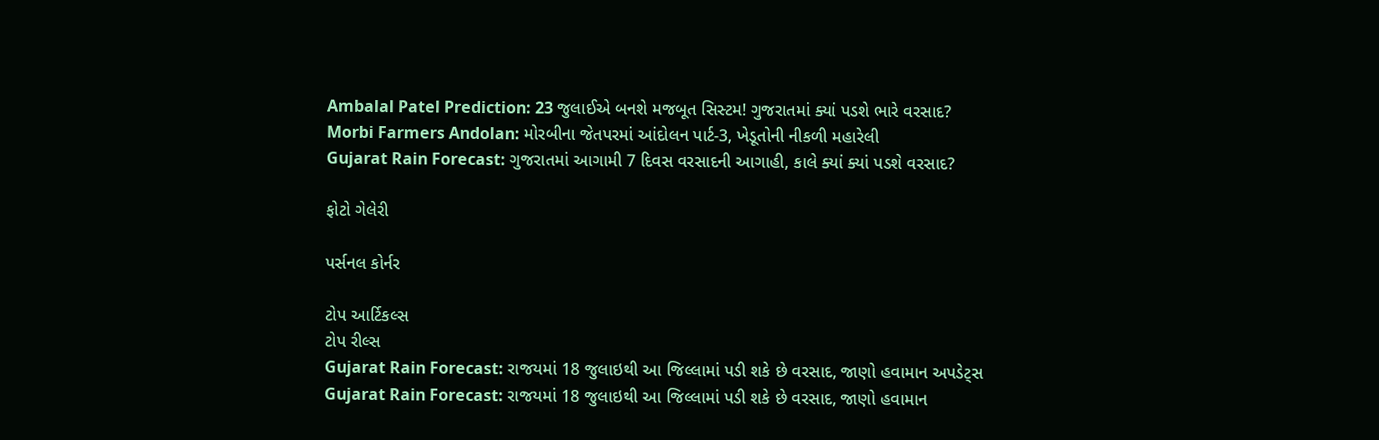Ambalal Patel Prediction: 23 જુલાઈએ બનશે મજબૂત સિસ્ટમ! ગુજરાતમાં ક્યાં પડશે ભારે વરસાદ?
Morbi Farmers Andolan: મોરબીના જેતપરમાં આંદોલન પાર્ટ-3, ખેડૂતોની નીકળી મહારેલી
Gujarat Rain Forecast: ગુજરાતમાં આગામી 7 દિવસ વરસાદની આગાહી, કાલે ક્યાં ક્યાં પડશે વરસાદ?

ફોટો ગેલેરી

પર્સનલ કોર્નર

ટોપ આર્ટિકલ્સ
ટોપ રીલ્સ
Gujarat Rain Forecast: રાજયમાં 18 જુલાઇથી આ જિલ્લામાં પડી શકે છે વરસાદ, જાણો હવામાન અપડેટ્સ
Gujarat Rain Forecast: રાજયમાં 18 જુલાઇથી આ જિલ્લામાં પડી શકે છે વરસાદ, જાણો હવામાન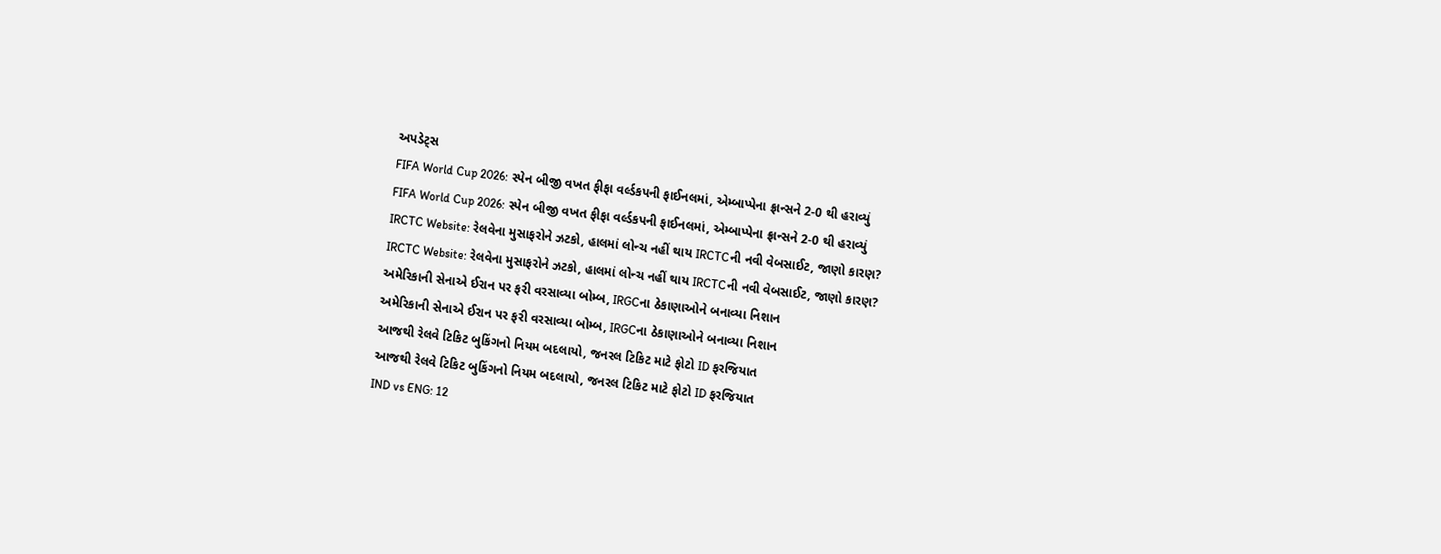અપડેટ્સ
FIFA World Cup 2026: સ્પેન બીજી વખત ફીફા વર્લ્ડકપની ફાઈનલમાં, એમ્બાપ્પેના ફ્રાન્સને 2-0 થી હરાવ્યું
FIFA World Cup 2026: સ્પેન બીજી વખત ફીફા વર્લ્ડકપની ફાઈનલમાં, એમ્બાપ્પેના ફ્રાન્સને 2-0 થી હરાવ્યું
IRCTC Website: રેલવેના મુસાફરોને ઝટકો, હાલમાં લોન્ચ નહીં થાય IRCTCની નવી વેબસાઈટ, જાણો કારણ?
IRCTC Website: રેલવેના મુસાફરોને ઝટકો, હાલમાં લોન્ચ નહીં થાય IRCTCની નવી વેબસાઈટ, જાણો કારણ?
અમેરિકાની સેનાએ ઈરાન પર ફરી વરસાવ્યા બોમ્બ, IRGCના ઠેકાણાઓને બનાવ્યા નિશાન
અમેરિકાની સેનાએ ઈરાન પર ફરી વરસાવ્યા બોમ્બ, IRGCના ઠેકાણાઓને બનાવ્યા નિશાન
આજથી રેલવે ટિકિટ બુકિંગનો નિયમ બદલાયો, જનરલ ટિકિટ માટે ફોટો ID ફરજિયાત
આજથી રેલવે ટિકિટ બુકિંગનો નિયમ બદલાયો, જનરલ ટિકિટ માટે ફોટો ID ફરજિયાત
IND vs ENG: 12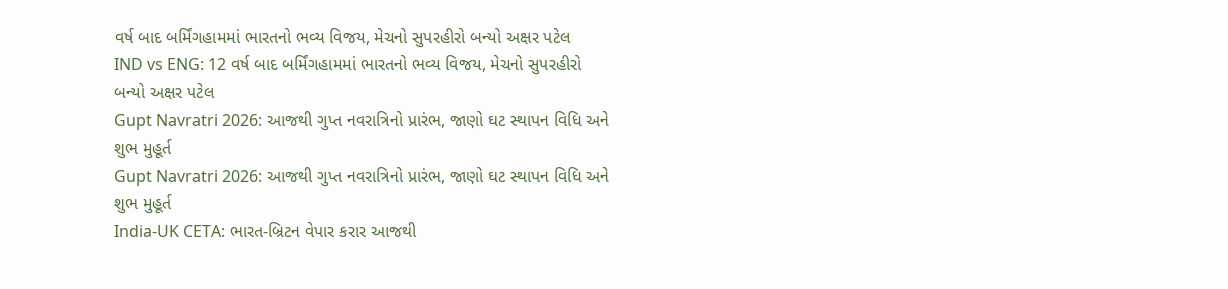વર્ષ બાદ બર્મિંગહામમાં ભારતનો ભવ્ય વિજય, મેચનો સુપરહીરો બન્યો અક્ષર પટેલ
IND vs ENG: 12 વર્ષ બાદ બર્મિંગહામમાં ભારતનો ભવ્ય વિજય, મેચનો સુપરહીરો બન્યો અક્ષર પટેલ
Gupt Navratri 2026: આજથી ગુપ્ત નવરાત્રિનો પ્રારંભ, જાણો ઘટ સ્થાપન વિધિ અને શુભ મુહૂર્ત
Gupt Navratri 2026: આજથી ગુપ્ત નવરાત્રિનો પ્રારંભ, જાણો ઘટ સ્થાપન વિધિ અને શુભ મુહૂર્ત
India-UK CETA: ભારત-બ્રિટન વેપાર કરાર આજથી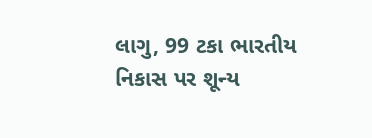લાગુ, 99 ટકા ભારતીય નિકાસ પર શૂન્ય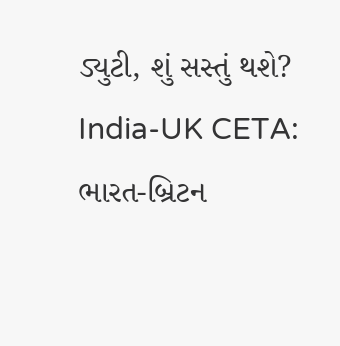ડ્યુટી, શું સસ્તું થશે?
India-UK CETA: ભારત-બ્રિટન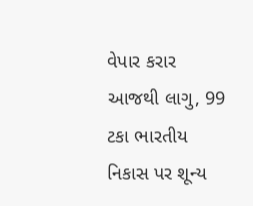વેપાર કરાર આજથી લાગુ, 99 ટકા ભારતીય નિકાસ પર શૂન્ય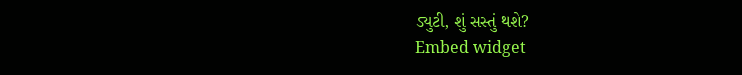ડ્યુટી, શું સસ્તું થશે?
Embed widget